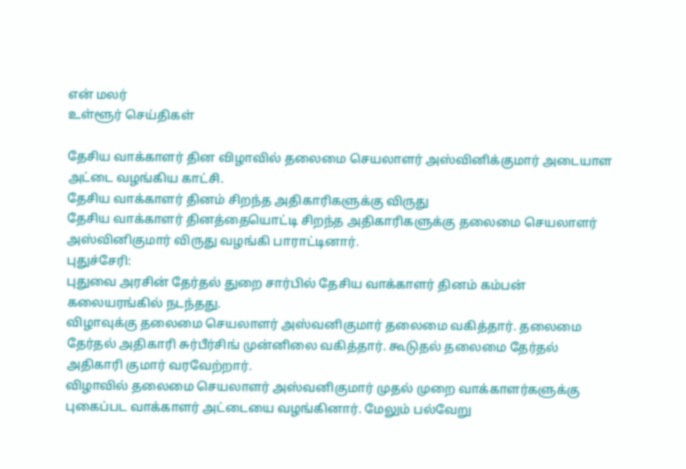என் மலர்
உள்ளூர் செய்திகள்

தேசிய வாக்காளர் தின விழாவில் தலைமை செயலாளர் அஸ்வினிக்குமார் அடையாள அட்டை வழங்கிய காட்சி.
தேசிய வாக்காளர் தினம் சிறந்த அதிகாரிகளுக்கு விருது
தேசிய வாக்காளர் தினத்தையொட்டி சிறந்த அதிகாரிகளுக்கு தலைமை செயலாளர் அஸ்வினிகுமார் விருது வழங்கி பாராட்டினார்.
புதுச்சேரி:
புதுவை அரசின் தேர்தல் துறை சார்பில் தேசிய வாக்காளர் தினம் கம்பன் கலையரங்கில் நடந்தது.
விழாவுக்கு தலைமை செயலாளர் அஸ்வனிகுமார் தலைமை வகித்தார். தலைமை தேர்தல் அதிகாரி சுர்பீர்சிங் முன்னிலை வகித்தார். கூடுதல் தலைமை தேர்தல் அதிகாரி குமார் வரவேற்றார்.
விழாவில் தலைமை செயலாளர் அஸ்வனிகுமார் முதல் முறை வாக்காளர்களுக்கு புகைப்பட வாக்காளர் அட்டையை வழங்கினார். மேலும் பல்வேறு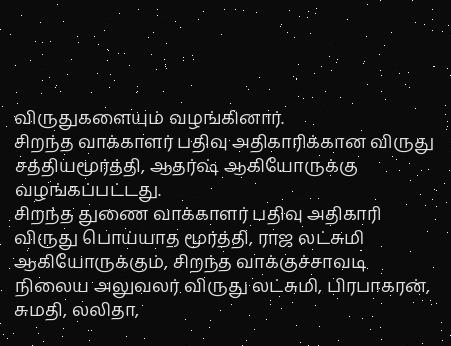விருதுகளையும் வழங்கினார்.
சிறந்த வாக்காளர் பதிவு அதிகாரிக்கான விருது சத்தியமூர்த்தி, ஆதர்ஷ் ஆகியோருக்கு வழங்கப்பட்டது.
சிறந்த துணை வாக்காளர் பதிவு அதிகாரி விருது பொய்யாத மூர்த்தி, ராஜ லட்சுமி ஆகியோருக்கும், சிறந்த வாக்குச்சாவடி நிலைய அலுவலர் விருது லட்சுமி, பிரபாகரன், சுமதி, லலிதா,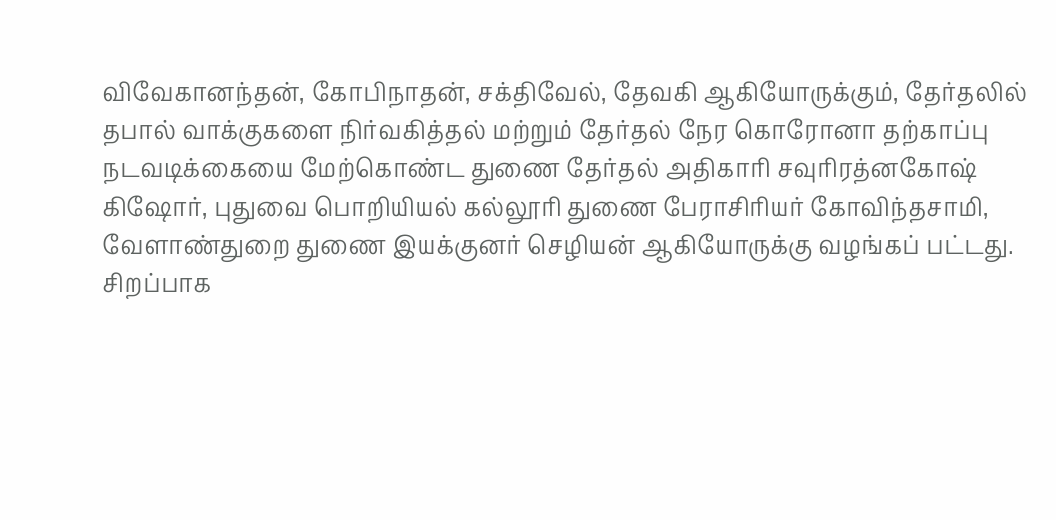விவேகானந்தன், கோபிநாதன், சக்திவேல், தேவகி ஆகியோருக்கும், தேர்தலில் தபால் வாக்குகளை நிர்வகித்தல் மற்றும் தேர்தல் நேர கொரோனா தற்காப்பு நடவடிக்கையை மேற்கொண்ட துணை தேர்தல் அதிகாரி சவுரிரத்னகோஷ் கிஷோர், புதுவை பொறியியல் கல்லூரி துணை பேராசிரியர் கோவிந்தசாமி, வேளாண்துறை துணை இயக்குனர் செழியன் ஆகியோருக்கு வழங்கப் பட்டது.
சிறப்பாக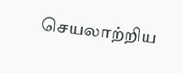செயலாற்றிய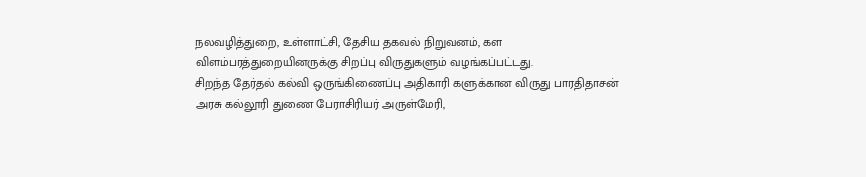நலவழித்துறை, உள்ளாட்சி, தேசிய தகவல் நிறுவனம், கள விளம்பரத்துறையினருக்கு சிறப்பு விருதுகளும் வழங்கப்பட்டது.
சிறந்த தேர்தல் கல்வி ஒருங்கிணைப்பு அதிகாரி களுக்கான விருது பாரதிதாசன் அரசு கல்லூரி துணை பேராசிரியர் அருள்மேரி,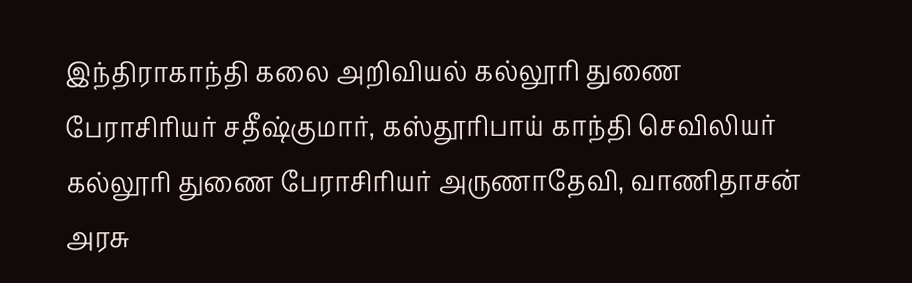இந்திராகாந்தி கலை அறிவியல் கல்லூரி துணை பேராசிரியர் சதீஷ்குமார், கஸ்தூரிபாய் காந்தி செவிலியர் கல்லூரி துணை பேராசிரியர் அருணாதேவி, வாணிதாசன் அரசு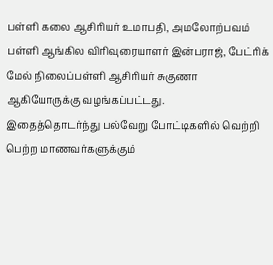பள்ளி கலை ஆசிரியர் உமாபதி, அமலோற்பவம் பள்ளி ஆங்கில விரிவுரையாளர் இன்பராஜ், பேட்ரிக் மேல் நிலைப்பள்ளி ஆசிரியர் சுகுணா ஆகியோருக்கு வழங்கப்பட்டது.
இதைத்தொடர்ந்து பல்வேறு போட்டிகளில் வெற்றி பெற்ற மாணவர்களுக்கும்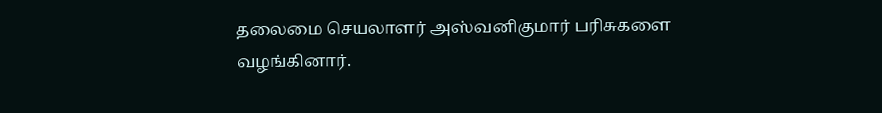தலைமை செயலாளர் அஸ்வனிகுமார் பரிசுகளை வழங்கினார்.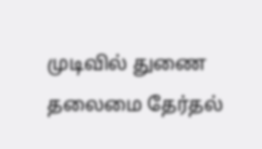முடிவில் துணை தலைமை தேர்தல்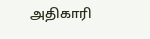அதிகாரி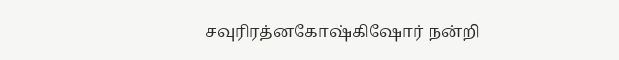சவுரிரத்னகோஷ்கிஷோர் நன்றி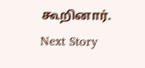கூறினார்.
Next Story